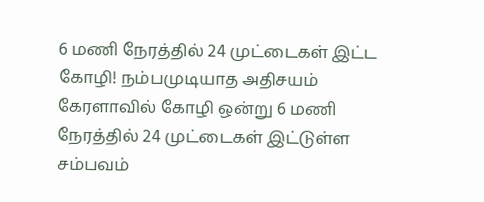6 மணி நேரத்தில் 24 முட்டைகள் இட்ட கோழி! நம்பமுடியாத அதிசயம்
கேரளாவில் கோழி ஒன்று 6 மணி நேரத்தில் 24 முட்டைகள் இட்டுள்ள சம்பவம்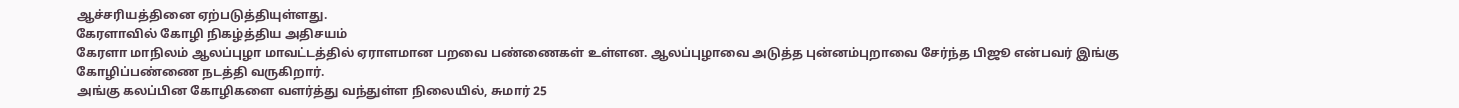ஆச்சரியத்தினை ஏற்படுத்தியுள்ளது.
கேரளாவில் கோழி நிகழ்த்திய அதிசயம்
கேரளா மாநிலம் ஆலப்புழா மாவட்டத்தில் ஏராளமான பறவை பண்ணைகள் உள்ளன. ஆலப்புழாவை அடுத்த புன்னம்புறாவை சேர்ந்த பிஜூ என்பவர் இங்கு கோழிப்பண்ணை நடத்தி வருகிறார்.
அங்கு கலப்பின கோழிகளை வளர்த்து வந்துள்ள நிலையில், சுமார் 25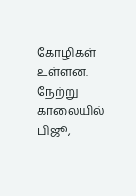கோழிகள் உள்ளன.
நேற்று காலையில் பிஜூ,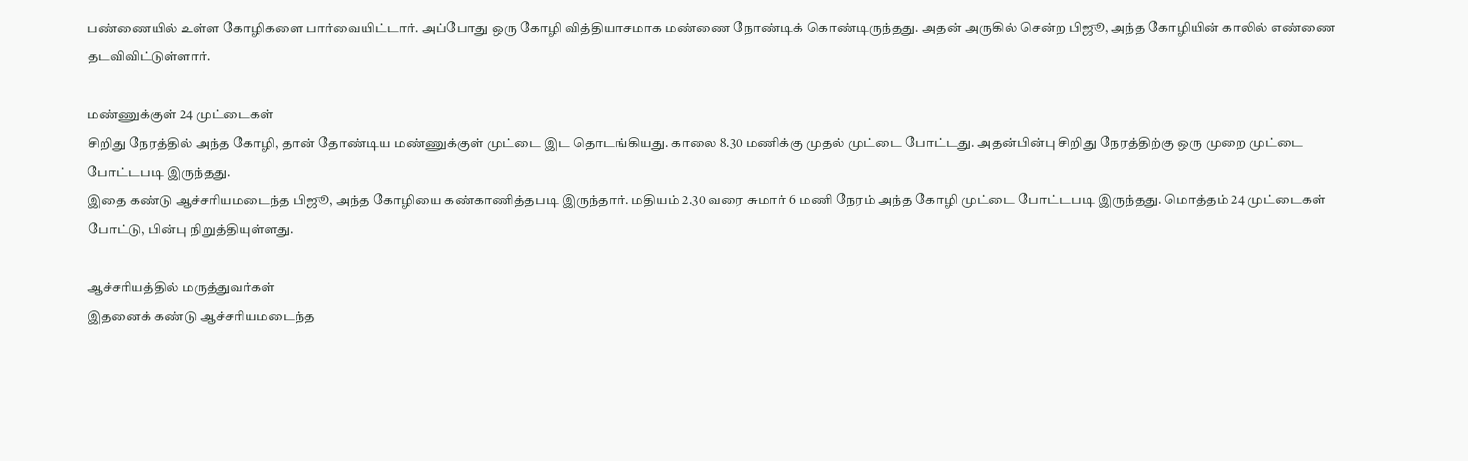பண்ணையில் உள்ள கோழிகளை பார்வையிட்டார். அப்போது ஒரு கோழி வித்தியாசமாக மண்ணை நோண்டிக் கொண்டிருந்தது. அதன் அருகில் சென்ற பிஜூ, அந்த கோழியின் காலில் எண்ணை தடவிவிட்டுள்ளார்.

மண்ணுக்குள் 24 முட்டைகள்
சிறிது நேரத்தில் அந்த கோழி, தான் தோண்டிய மண்ணுக்குள் முட்டை இட தொடங்கியது. காலை 8.30 மணிக்கு முதல் முட்டை போட்டது. அதன்பின்பு சிறிது நேரத்திற்கு ஒரு முறை முட்டை போட்டபடி இருந்தது.
இதை கண்டு ஆச்சரியமடைந்த பிஜூ, அந்த கோழியை கண்காணித்தபடி இருந்தார். மதியம் 2.30 வரை சுமார் 6 மணி நேரம் அந்த கோழி முட்டை போட்டபடி இருந்தது. மொத்தம் 24 முட்டைகள் போட்டு, பின்பு நிறுத்தியுள்ளது.

ஆச்சரியத்தில் மருத்துவர்கள்
இதனைக் கண்டு ஆச்சரியமடைந்த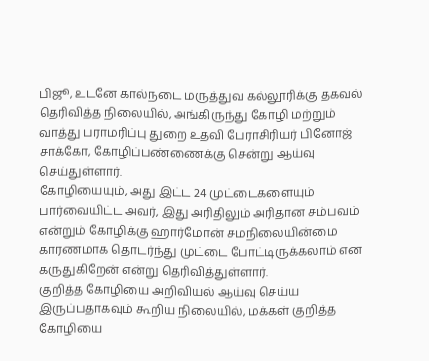பிஜூ, உடனே கால்நடை மருத்துவ கல்லூரிக்கு தகவல் தெரிவித்த நிலையில், அங்கிருந்து கோழி மற்றும் வாத்து பராமரிப்பு துறை உதவி பேராசிரியர் பினோஜ் சாக்கோ, கோழிப்பண்ணைக்கு சென்று ஆய்வு செய்துள்ளார்.
கோழியையும், அது இட்ட 24 முட்டைகளையும் பார்வையிட்ட அவர், இது அரிதிலும் அரிதான சம்பவம் என்றும் கோழிக்கு ஹார்மோன் சமநிலையின்மை காரணமாக தொடர்ந்து முட்டை போட்டிருக்கலாம் என கருதுகிறேன் என்று தெரிவித்துள்ளார்.
குறித்த கோழியை அறிவியல் ஆய்வு செய்ய இருப்பதாகவும் கூறிய நிலையில், மக்கள் குறித்த கோழியை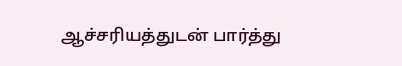ஆச்சரியத்துடன் பார்த்து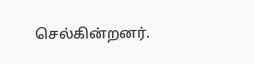செல்கின்றனர்.